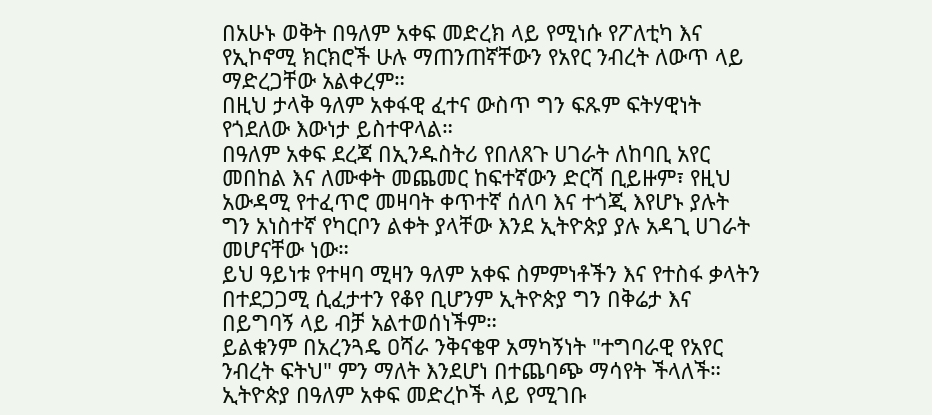በአሁኑ ወቅት በዓለም አቀፍ መድረክ ላይ የሚነሱ የፖለቲካ እና የኢኮኖሚ ክርክሮች ሁሉ ማጠንጠኛቸውን የአየር ንብረት ለውጥ ላይ ማድረጋቸው አልቀረም።
በዚህ ታላቅ ዓለም አቀፋዊ ፈተና ውስጥ ግን ፍጹም ፍትሃዊነት የጎደለው እውነታ ይስተዋላል።
በዓለም አቀፍ ደረጃ በኢንዱስትሪ የበለጸጉ ሀገራት ለከባቢ አየር መበከል እና ለሙቀት መጨመር ከፍተኛውን ድርሻ ቢይዙም፣ የዚህ አውዳሚ የተፈጥሮ መዛባት ቀጥተኛ ሰለባ እና ተጎጂ እየሆኑ ያሉት ግን አነስተኛ የካርቦን ልቀት ያላቸው እንደ ኢትዮጵያ ያሉ አዳጊ ሀገራት መሆናቸው ነው።
ይህ ዓይነቱ የተዛባ ሚዛን ዓለም አቀፍ ስምምነቶችን እና የተስፋ ቃላትን በተደጋጋሚ ሲፈታተን የቆየ ቢሆንም ኢትዮጵያ ግን በቅሬታ እና በይግባኝ ላይ ብቻ አልተወሰነችም።
ይልቁንም በአረንጓዴ ዐሻራ ንቅናቄዋ አማካኝነት "ተግባራዊ የአየር ንብረት ፍትህ" ምን ማለት እንደሆነ በተጨባጭ ማሳየት ችላለች።
ኢትዮጵያ በዓለም አቀፍ መድረኮች ላይ የሚገቡ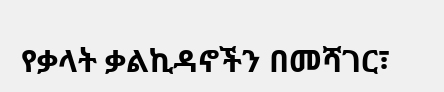የቃላት ቃልኪዳኖችን በመሻገር፣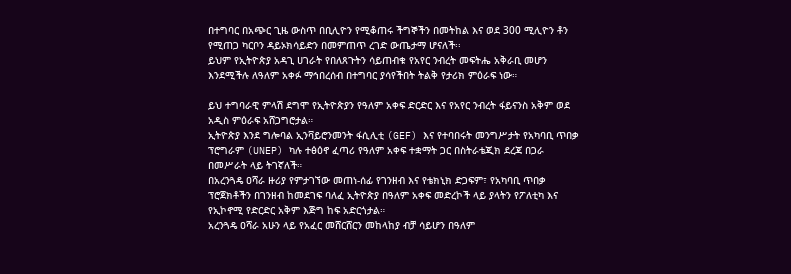በተግባር በአጭር ጊዜ ውስጥ በቢሊዮን የሚቆጠሩ ችግኞችን በመትከል እና ወደ 300 ሚሊዮን ቶን የሚጠጋ ካርቦን ዳይኦክሳይድን በመምጠጥ ረገድ ውጤታማ ሆናለች፡፡
ይህም የኢትዮጵያ አዳጊ ሀገራት የበለጸጉትን ሳይጠብቁ የአየር ንብረት መፍትሔ አቅራቢ መሆን እንደሚችሉ ለዓለም አቀፉ ማኅበረሰብ በተግባር ያሳየችበት ትልቅ የታሪክ ምዕራፍ ነው።

ይህ ተግባራዊ ምላሽ ደግሞ የኢትዮጵያን የዓለም አቀፍ ድርድር እና የአየር ንብረት ፋይናንስ አቅም ወደ አዲስ ምዕራፍ አሸጋግሮታል።
ኢትዮጵያ እንደ ግሎባል ኢንቫይሮንመንት ፋሲሊቲ (GEF) እና የተባበሩት መንግሥታት የአካባቢ ጥበቃ ፕሮግራም (UNEP) ካሉ ተፅዕኖ ፈጣሪ የዓለም አቀፍ ተቋማት ጋር በስትራቴጂክ ደረጃ በጋራ በመሥራት ላይ ትገኛለች።
በአረንጓዴ ዐሻራ ዙሪያ የምታገኘው መጠነ-ሰፊ የገንዘብ እና የቴክኒክ ድጋፍም፣ የአካባቢ ጥበቃ ፕሮጀክቶችን በገንዘብ ከመደገፍ ባለፈ ኢትዮጵያ በዓለም አቀፍ መድረኮች ላይ ያላትን የፖለቲካ እና የኢኮኖሚ የድርድር አቅም እጅግ ከፍ አድርጎታል።
አረንጓዴ ዐሻራ አሁን ላይ የአፈር መሸርሸርን መከላከያ ብቻ ሳይሆን በዓለም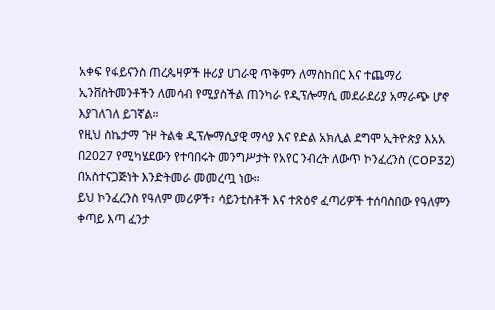አቀፍ የፋይናንስ ጠረጴዛዎች ዙሪያ ሀገራዊ ጥቅምን ለማስከበር እና ተጨማሪ ኢንቨስትመንቶችን ለመሳብ የሚያስችል ጠንካራ የዲፕሎማሲ መደራደሪያ አማራጭ ሆኖ እያገለገለ ይገኛል።
የዚህ ስኬታማ ጉዞ ትልቁ ዲፕሎማሲያዊ ማሳያ እና የድል አክሊል ደግሞ ኢትዮጵያ እአአ በ2027 የሚካሄደውን የተባበሩት መንግሥታት የአየር ንብረት ለውጥ ኮንፈረንስ (COP32) በአስተናጋጅነት እንድትመራ መመረጧ ነው።
ይህ ኮንፈረንስ የዓለም መሪዎች፣ ሳይንቲስቶች እና ተጽዕኖ ፈጣሪዎች ተሰባስበው የዓለምን ቀጣይ እጣ ፈንታ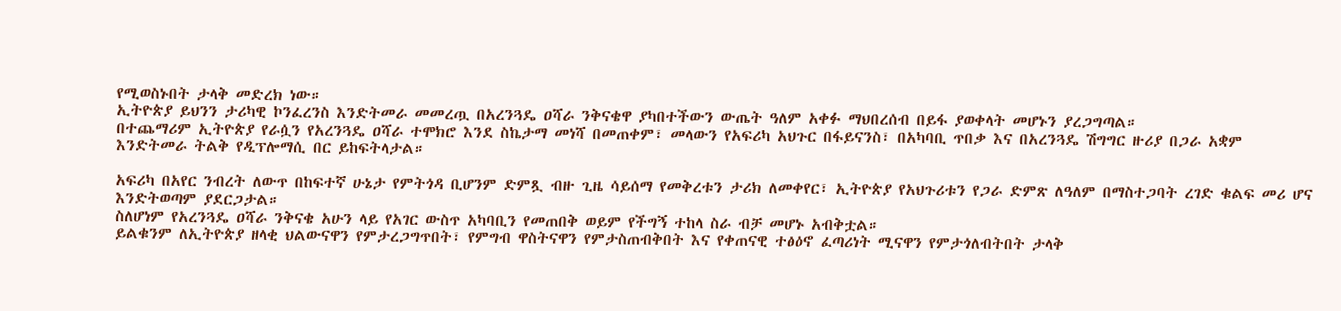የሚወስኑበት ታላቅ መድረክ ነው።
ኢትዮጵያ ይህንን ታሪካዊ ኮንፈረንስ እንድትመራ መመረጧ በአረንጓዴ ዐሻራ ንቅናቄዋ ያካበተችውን ውጤት ዓለም አቀፉ ማህበረሰብ በይፋ ያወቀላት መሆኑን ያረጋግጣል።
በተጨማሪም ኢትዮጵያ የራሷን የአረንጓዴ ዐሻራ ተሞክሮ እንደ ስኬታማ መነሻ በመጠቀም፣ መላውን የአፍሪካ አህጉር በፋይናንስ፣ በአካባቢ ጥበቃ እና በአረንጓዴ ሽግግር ዙሪያ በጋራ አቋም እንድትመራ ትልቅ የዲፕሎማሲ በር ይከፍትላታል።

አፍሪካ በአየር ንብረት ለውጥ በከፍተኛ ሁኔታ የምትጎዳ ቢሆንም ድምጿ ብዙ ጊዜ ሳይሰማ የመቅረቱን ታሪክ ለመቀየር፣ ኢትዮጵያ የአህጉሪቱን የጋራ ድምጽ ለዓለም በማስተጋባት ረገድ ቁልፍ መሪ ሆና እንድትወጣም ያደርጋታል።
ስለሆነም የአረንጓዴ ዐሻራ ንቅናቄ አሁን ላይ የአገር ውስጥ አካባቢን የመጠበቅ ወይም የችግኝ ተከላ ስራ ብቻ መሆኑ አብቅቷል።
ይልቁንም ለኢትዮጵያ ዘላቂ ህልውናዋን የምታረጋግጥበት፣ የምግብ ዋስትናዋን የምታስጠብቅበት እና የቀጠናዊ ተፅዕኖ ፈጣሪነት ሚናዋን የምታጎለብትበት ታላቅ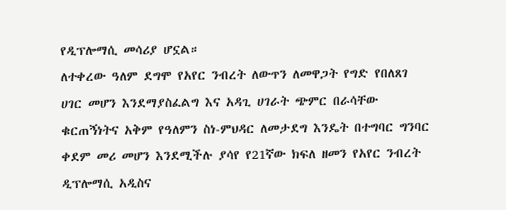የዲፕሎማሲ መሳሪያ ሆኗል።
ለተቀረው ዓለም ደግሞ የአየር ንብረት ለውጥን ለመዋጋት የግድ የበለጸገ ሀገር መሆን እንደማያስፈልግ እና አዳጊ ሀገራት ጭምር በራሳቸው ቁርጠኝነትና አቅም የዓለምን ስነ-ምህዳር ለመታደግ እንዴት በተግባር ግንባር ቀደም መሪ መሆን እንደሚችሉ ያሳየ የ21ኛው ክፍለ ዘመን የአየር ንብረት ዲፕሎማሲ አዲስና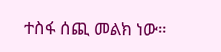ተስፋ ሰጪ መልክ ነው።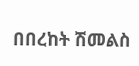በበረከት ሽመልስ